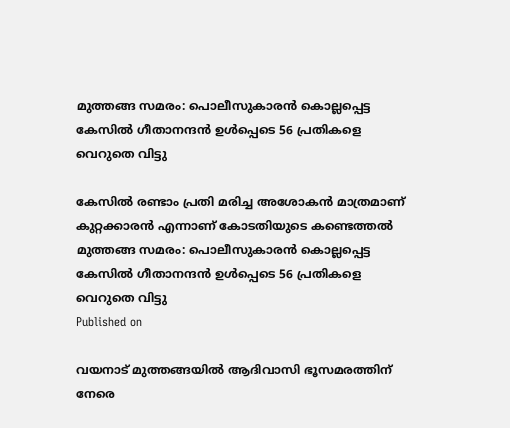മുത്തങ്ങ സമരം: പൊലീസുകാരന്‍ കൊല്ലപ്പെട്ട കേസില്‍ ഗീതാനന്ദന്‍ ഉള്‍പ്പെടെ 56 പ്രതികളെ വെറുതെ വിട്ടു

കേസില്‍ രണ്ടാം പ്രതി മരിച്ച അശോകന്‍ മാത്രമാണ് കുറ്റക്കാരന്‍ എന്നാണ് കോടതിയുടെ കണ്ടെത്തല്‍
മുത്തങ്ങ സമരം: പൊലീസുകാരന്‍ കൊല്ലപ്പെട്ട കേസില്‍ ഗീതാനന്ദന്‍ ഉള്‍പ്പെടെ 56 പ്രതികളെ വെറുതെ വിട്ടു
Published on

വയനാട് മുത്തങ്ങയില്‍ ആദിവാസി ഭൂസമരത്തിന് നേരെ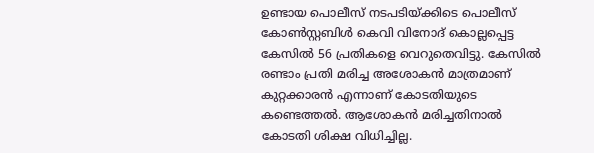ഉണ്ടായ പൊലീസ് നടപടിയ്ക്കിടെ പൊലീസ് കോണ്‍സ്റ്റബിള്‍ കെവി വിനോദ് കൊല്ലപ്പെട്ട കേസില്‍ 56 പ്രതികളെ വെറുതെവിട്ടു. കേസില്‍ രണ്ടാം പ്രതി മരിച്ച അശോകന്‍ മാത്രമാണ് കുറ്റക്കാരന്‍ എന്നാണ് കോടതിയുടെ കണ്ടെത്തല്‍. ആശോകന്‍ മരിച്ചതിനാല്‍ കോടതി ശിക്ഷ വിധിച്ചില്ല.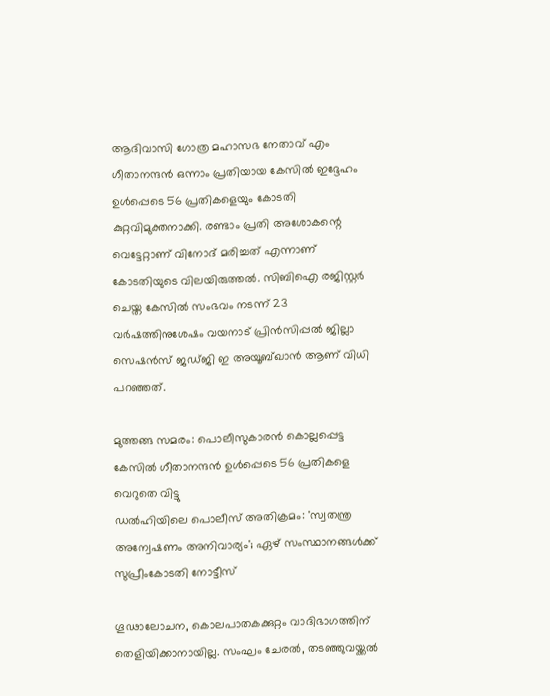ആദിവാസി ഗോത്ര മഹാസഭ നേതാവ് എം ഗീതാനന്ദന്‍ ഒന്നാം പ്രതിയായ കേസില്‍ ഇദ്ദേഹം ഉള്‍പ്പെടെ 56 പ്രതികളെയും കോടതി കുറ്റവിമുക്തനാക്കി. രണ്ടാം പ്രതി അശോകന്റെ വെട്ടേറ്റാണ് വിനോദ് മരിച്ചത് എന്നാണ് കോടതിയുടെ വിലയിരുത്തല്‍. സിബിഐ രജിസ്റ്റര്‍ ചെയ്ത കേസില്‍ സംഭവം നടന്ന് 23 വര്‍ഷത്തിനുശേഷം വയനാട് പ്രിന്‍സിപ്പല്‍ ജില്ലാ സെഷന്‍സ് ജഡ്ജി ഇ അയൂബ്ഖാന്‍ ആണ് വിധി പറഞ്ഞത്.

മുത്തങ്ങ സമരം: പൊലീസുകാരന്‍ കൊല്ലപ്പെട്ട കേസില്‍ ഗീതാനന്ദന്‍ ഉള്‍പ്പെടെ 56 പ്രതികളെ വെറുതെ വിട്ടു
ഡൽഹിയിലെ പൊലീസ് അതിക്രമം: 'സ്വതന്ത്ര അന്വേഷണം അനിവാര്യം'; ഏഴ് സംസ്ഥാനങ്ങൾക്ക് സുപ്രീംകോടതി നോട്ടീസ്

ഗൂഢാലോചന, കൊലപാതകക്കുറ്റം വാദിഭാഗത്തിന് തെളിയിക്കാനായില്ല. സംഘം ചേരല്‍, തടഞ്ഞുവയ്ക്കല്‍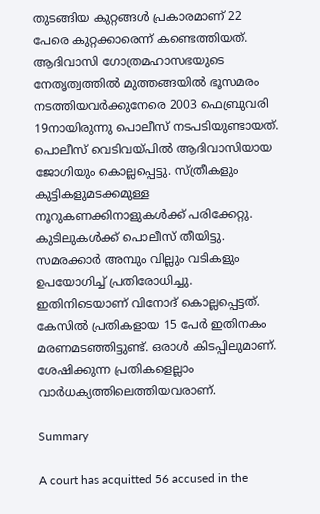തുടങ്ങിയ കുറ്റങ്ങള്‍ പ്രകാരമാണ് 22 പേരെ കുറ്റക്കാരെന്ന് കണ്ടെത്തിയത്. ആദിവാസി ഗോത്രമഹാസഭയുടെ നേതൃത്വത്തില്‍ മുത്തങ്ങയില്‍ ഭൂസമരം നടത്തിയവര്‍ക്കുനേരെ 2003 ഫെബ്രുവരി 19നായിരുന്നു പൊലീസ് നടപടിയുണ്ടായത്. പൊലീസ് വെടിവയ്പില്‍ ആദിവാസിയായ ജോഗിയും കൊല്ലപ്പെട്ടു. സ്ത്രീകളും കുട്ടികളുമടക്കമുള്ള നൂറുകണക്കിനാളുകള്‍ക്ക് പരിക്കേറ്റു. കുടിലുകള്‍ക്ക് പൊലീസ് തീയിട്ടു. സമരക്കാര്‍ അമ്പും വില്ലും വടികളും ഉപയോഗിച്ച് പ്രതിരോധിച്ചു. ഇതിനിടെയാണ് വിനോദ് കൊല്ലപ്പെട്ടത്. കേസില്‍ പ്രതികളായ 15 പേര്‍ ഇതിനകം മരണമടഞ്ഞിട്ടുണ്ട്. ഒരാള്‍ കിടപ്പിലുമാണ്. ശേഷിക്കുന്ന പ്രതികളെല്ലാം വാര്‍ധക്യത്തിലെത്തിയവരാണ്.

Summary

A court has acquitted 56 accused in the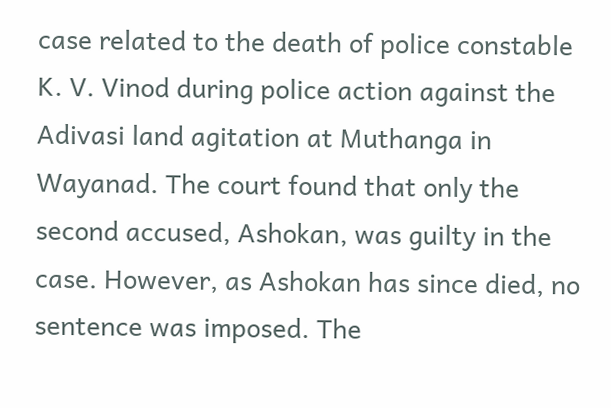case related to the death of police constable K. V. Vinod during police action against the Adivasi land agitation at Muthanga in Wayanad. The court found that only the second accused, Ashokan, was guilty in the case. However, as Ashokan has since died, no sentence was imposed. The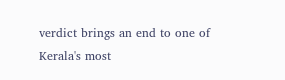verdict brings an end to one of Kerala's most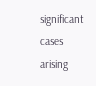significant cases arising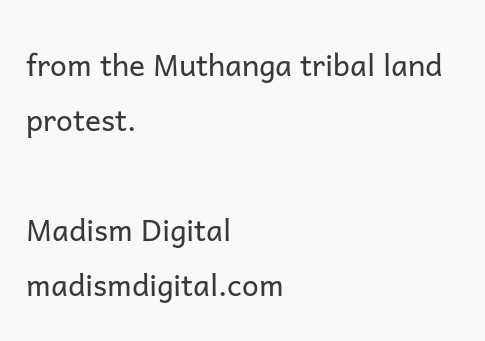from the Muthanga tribal land protest.

Madism Digital
madismdigital.com